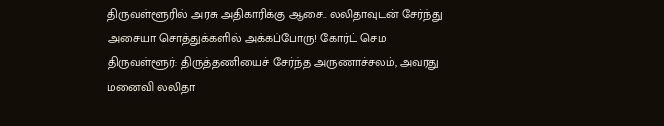திருவள்ளூரில் அரசு அதிகாரிக்கு ஆசை.. லலிதாவுடன் சேர்ந்து அசையா சொத்துக்களில் அக்கப்போரு! கோர்ட் செம
திருவள்ளூர்: திருத்தணியைச் சேர்ந்த அருணாச்சலம், அவரது மனைவி லலிதா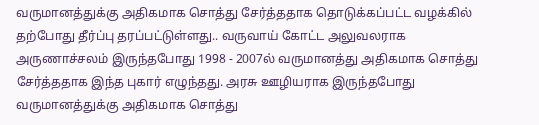வருமானத்துக்கு அதிகமாக சொத்து சேர்த்ததாக தொடுக்கப்பட்ட வழக்கில் தற்போது தீர்ப்பு தரப்பட்டுள்ளது.. வருவாய் கோட்ட அலுவலராக அருணாச்சலம் இருந்தபோது 1998 - 2007ல் வருமானத்து அதிகமாக சொத்து சேர்த்ததாக இந்த புகார் எழுந்தது. அரசு ஊழியராக இருந்தபோது வருமானத்துக்கு அதிகமாக சொத்து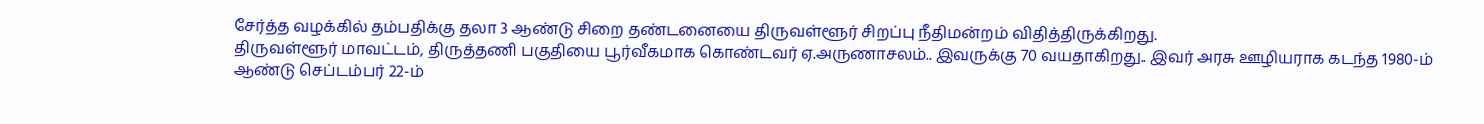சேர்த்த வழக்கில் தம்பதிக்கு தலா 3 ஆண்டு சிறை தண்டனையை திருவள்ளூர் சிறப்பு நீதிமன்றம் விதித்திருக்கிறது.
திருவள்ளூர் மாவட்டம், திருத்தணி பகுதியை பூர்வீகமாக கொண்டவர் ஏ.அருணாசலம்.. இவருக்கு 70 வயதாகிறது.. இவர் அரசு ஊழியராக கடந்த 1980-ம் ஆண்டு செப்டம்பர் 22-ம்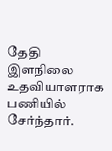தேதி இளநிலை உதவியாளராக பணியில் சேர்ந்தார்.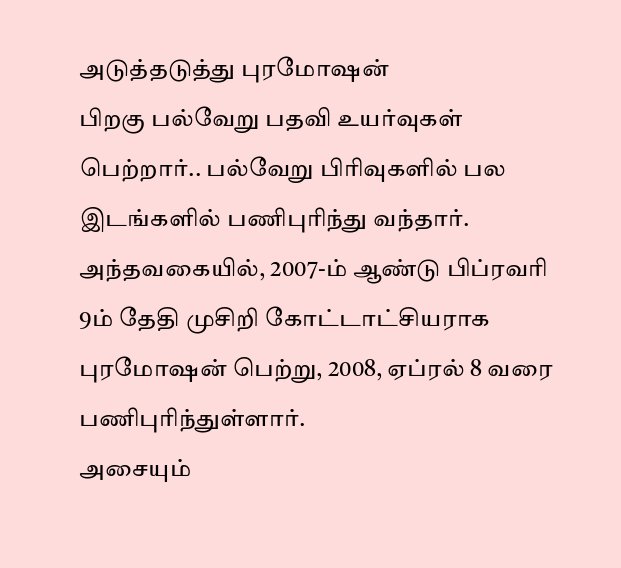அடுத்தடுத்து புரமோஷன்
பிறகு பல்வேறு பதவி உயர்வுகள் பெற்றார்.. பல்வேறு பிரிவுகளில் பல இடங்களில் பணிபுரிந்து வந்தார். அந்தவகையில், 2007-ம் ஆண்டு பிப்ரவரி 9ம் தேதி முசிறி கோட்டாட்சியராக புரமோஷன் பெற்று, 2008, ஏப்ரல் 8 வரை பணிபுரிந்துள்ளார்.
அசையும்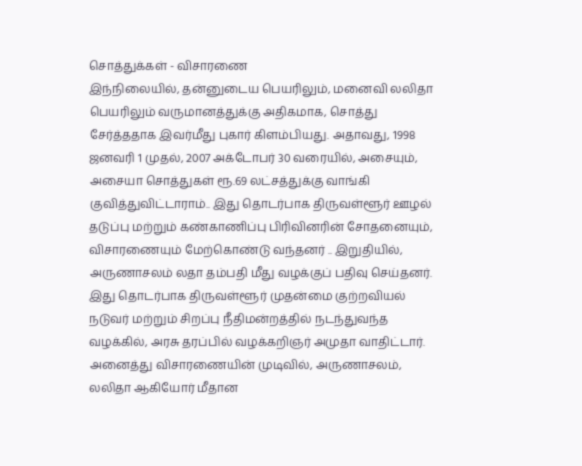சொத்துக்கள் - விசாரணை
இந்நிலையில், தன்னுடைய பெயரிலும், மனைவி லலிதா பெயரிலும் வருமானத்துக்கு அதிகமாக, சொத்து சேர்த்ததாக இவர்மீது புகார் கிளம்பியது. அதாவது, 1998 ஜனவரி 1 முதல், 2007 அக்டோபர் 30 வரையில், அசையும், அசையா சொத்துகள் ரூ.69 லட்சத்துக்கு வாங்கி குவித்துவிட்டாராம்.. இது தொடர்பாக திருவள்ளூர் ஊழல் தடுப்பு மற்றும் கண்காணிப்பு பிரிவினரின் சோதனையும், விசாரணையும் மேற்கொண்டு வந்தனர் .. இறுதியில், அருணாசலம் லதா தம்பதி மீது வழக்குப் பதிவு செய்தனர்.
இது தொடர்பாக திருவள்ளூர் முதன்மை குற்றவியல் நடுவர் மற்றும் சிறப்பு நீதிமன்றத்தில் நடந்துவந்த வழக்கில், அரசு தரப்பில் வழக்கறிஞர் அமுதா வாதிட்டார். அனைத்து விசாரணையின் முடிவில், அருணாசலம், லலிதா ஆகியோர் மீதான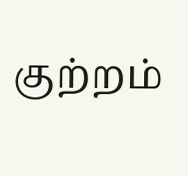குற்றம்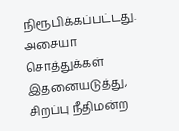நிரூபிக்கப்பட்டது.
அசையா சொத்துக்கள்
இதனையடுத்து, சிறப்பு நீதிமன்ற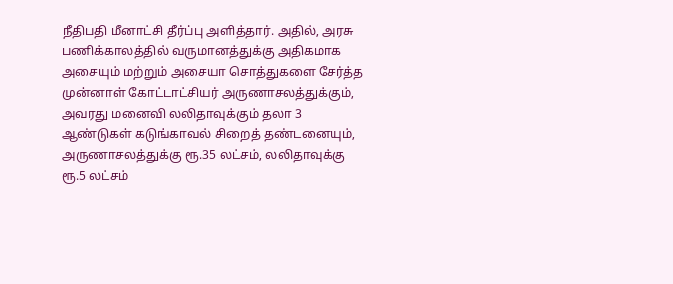நீதிபதி மீனாட்சி தீர்ப்பு அளித்தார். அதில், அரசு பணிக்காலத்தில் வருமானத்துக்கு அதிகமாக அசையும் மற்றும் அசையா சொத்துகளை சேர்த்த முன்னாள் கோட்டாட்சியர் அருணாசலத்துக்கும், அவரது மனைவி லலிதாவுக்கும் தலா 3 ஆண்டுகள் கடுங்காவல் சிறைத் தண்டனையும், அருணாசலத்துக்கு ரூ.35 லட்சம், லலிதாவுக்கு ரூ.5 லட்சம்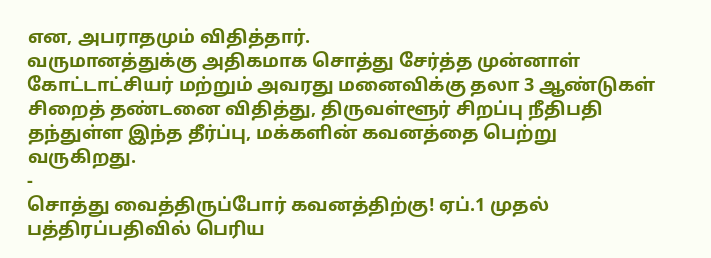என, அபராதமும் விதித்தார்.
வருமானத்துக்கு அதிகமாக சொத்து சேர்த்த முன்னாள் கோட்டாட்சியர் மற்றும் அவரது மனைவிக்கு தலா 3 ஆண்டுகள் சிறைத் தண்டனை விதித்து, திருவள்ளூர் சிறப்பு நீதிபதி தந்துள்ள இந்த தீர்ப்பு, மக்களின் கவனத்தை பெற்று வருகிறது.
-
சொத்து வைத்திருப்போர் கவனத்திற்கு! ஏப்.1 முதல் பத்திரப்பதிவில் பெரிய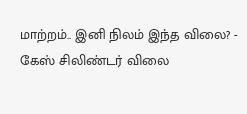மாற்றம்.. இனி நிலம் இந்த விலை? -
கேஸ் சிலிண்டர் விலை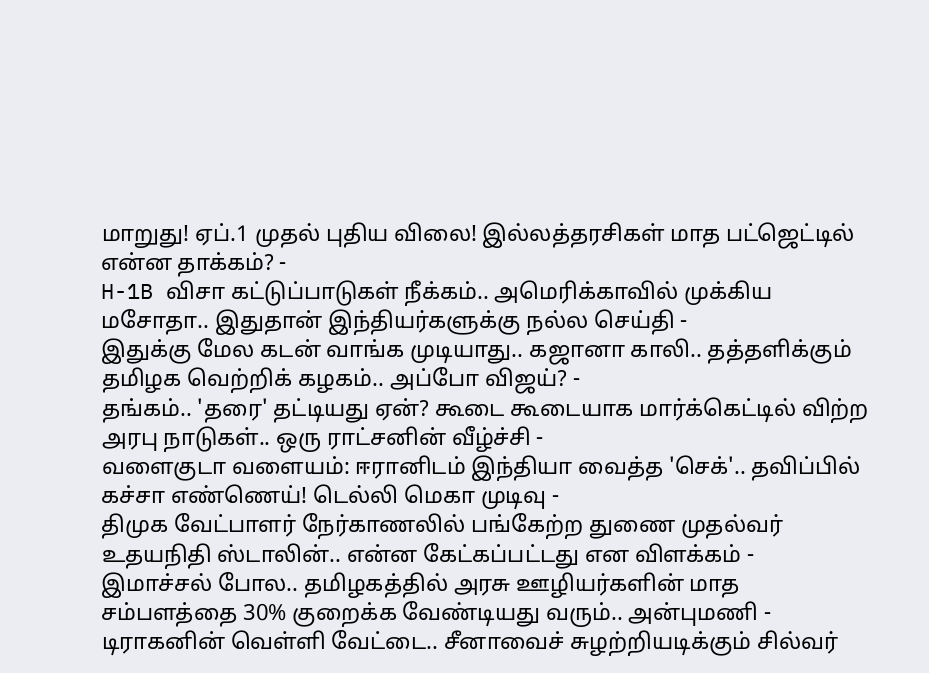மாறுது! ஏப்.1 முதல் புதிய விலை! இல்லத்தரசிகள் மாத பட்ஜெட்டில் என்ன தாக்கம்? -
H-1B விசா கட்டுப்பாடுகள் நீக்கம்.. அமெரிக்காவில் முக்கிய மசோதா.. இதுதான் இந்தியர்களுக்கு நல்ல செய்தி -
இதுக்கு மேல கடன் வாங்க முடியாது.. கஜானா காலி.. தத்தளிக்கும் தமிழக வெற்றிக் கழகம்.. அப்போ விஜய்? -
தங்கம்.. 'தரை' தட்டியது ஏன்? கூடை கூடையாக மார்க்கெட்டில் விற்ற அரபு நாடுகள்.. ஒரு ராட்சனின் வீழ்ச்சி -
வளைகுடா வளையம்: ஈரானிடம் இந்தியா வைத்த 'செக்'.. தவிப்பில் கச்சா எண்ணெய்! டெல்லி மெகா முடிவு -
திமுக வேட்பாளர் நேர்காணலில் பங்கேற்ற துணை முதல்வர் உதயநிதி ஸ்டாலின்.. என்ன கேட்கப்பட்டது என விளக்கம் -
இமாச்சல் போல.. தமிழகத்தில் அரசு ஊழியர்களின் மாத சம்பளத்தை 30% குறைக்க வேண்டியது வரும்.. அன்புமணி -
டிராகனின் வெள்ளி வேட்டை.. சீனாவைச் சுழற்றியடிக்கும் சில்வர்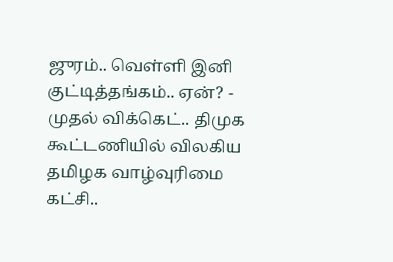ஜுரம்.. வெள்ளி இனி குட்டித்தங்கம்.. ஏன்? -
முதல் விக்கெட்.. திமுக கூட்டணியில் விலகிய தமிழக வாழ்வுரிமை கட்சி..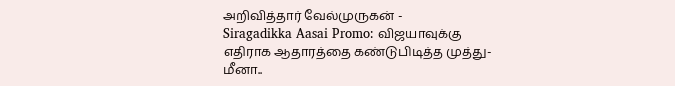அறிவித்தார் வேல்முருகன் -
Siragadikka Aasai Promo: விஜயாவுக்கு எதிராக ஆதாரத்தை கண்டுபிடித்த முத்து- மீனா..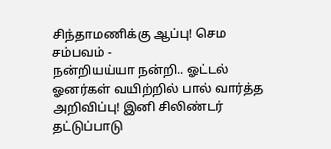சிந்தாமணிக்கு ஆப்பு! செம சம்பவம் -
நன்றியய்யா நன்றி.. ஓட்டல் ஓனர்கள் வயிற்றில் பால் வார்த்த அறிவிப்பு! இனி சிலிண்டர் தட்டுப்பாடு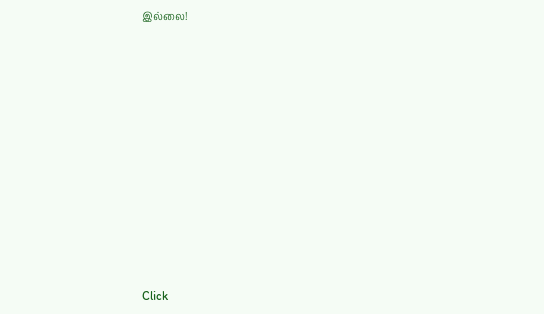இல்லை!












Click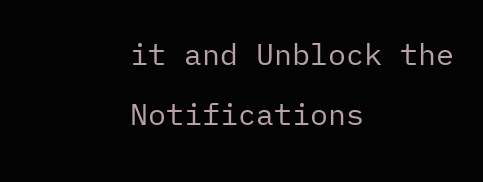it and Unblock the Notifications